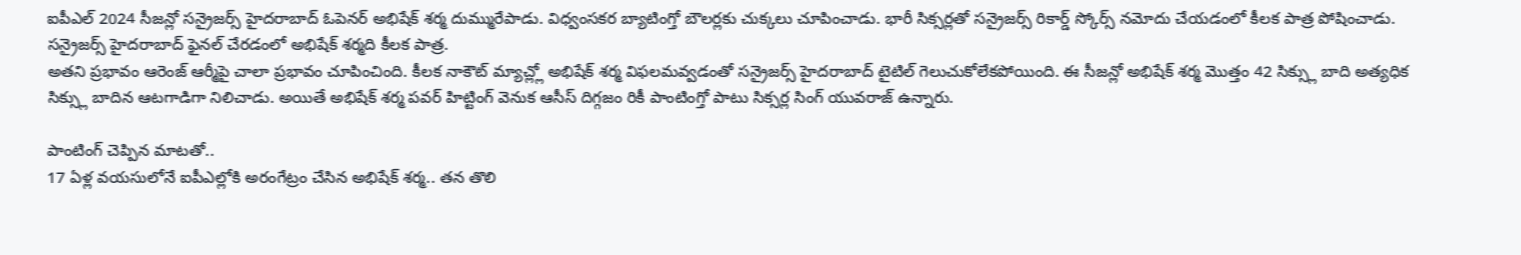ఐపీఎల్ 2024 సీజన్లో సన్రైజర్స్ హైదరాబాద్ ఓపెనర్ అభిషేక్ శర్మ దుమ్మురేపాడు. విధ్వంసకర బ్యాటింగ్తో బౌలర్లకు చుక్కలు చూపించాడు. భారీ సిక్సర్లతో సన్రైజర్స్ రికార్డ్ స్కోర్స్ నమోదు చేయడంలో కీలక పాత్ర పోషించాడు. సన్రైజర్స్ హైదరాబాద్ ఫైనల్ చేరడంలో అభిషేక్ శర్మది కీలక పాత్ర.
అతని ప్రభావం ఆరెంజ్ ఆర్మీపై చాలా ప్రభావం చూపించింది. కీలక నాకౌట్ మ్యాచ్ల్లో అభిషేక్ శర్మ విఫలమవ్వడంతో సన్రైజర్స్ హైదరాబాద్ టైటిల్ గెలుచుకోలేకపోయింది. ఈ సీజన్లో అభిషేక్ శర్మ మొత్తం 42 సిక్స్లు బాది అత్యధిక సిక్స్లు బాదిన ఆటగాడిగా నిలిచాడు. అయితే అభిషేక్ శర్మ పవర్ హిట్టింగ్ వెనుక ఆసీస్ దిగ్గజం రికీ పాంటింగ్తో పాటు సిక్సర్ల సింగ్ యువరాజ్ ఉన్నారు.

పాంటింగ్ చెప్పిన మాటతో..
17 ఏళ్ల వయసులోనే ఐపీఎల్లోకి అరంగేట్రం చేసిన అభిషేక్ శర్మ.. తన తొలి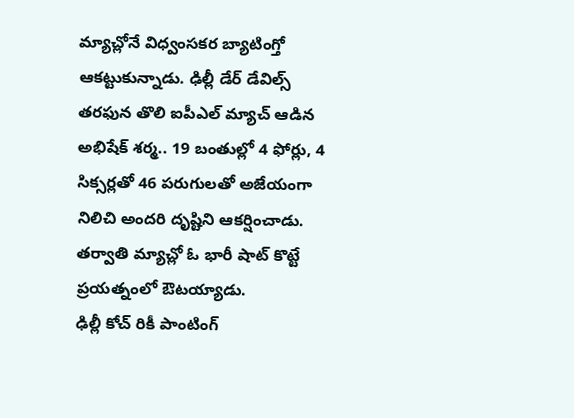మ్యాచ్లోనే విధ్వంసకర బ్యాటింగ్తో ఆకట్టుకున్నాడు. ఢిల్లీ డేర్ డేవిల్స్ తరఫున తొలి ఐపీఎల్ మ్యాచ్ ఆడిన అభిషేక్ శర్మ.. 19 బంతుల్లో 4 ఫోర్లు, 4 సిక్సర్లతో 46 పరుగులతో అజేయంగా నిలిచి అందరి దృష్టిని ఆకర్షించాడు. తర్వాతి మ్యాచ్లో ఓ భారీ షాట్ కొట్టే ప్రయత్నంలో ఔటయ్యాడు.
ఢిల్లీ కోచ్ రికీ పాంటింగ్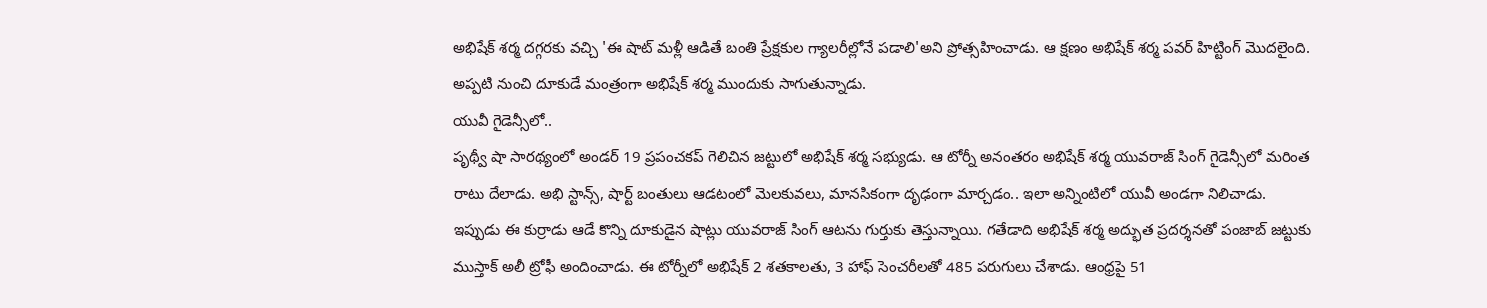అభిషేక్ శర్మ దగ్గరకు వచ్చి 'ఈ షాట్ మళ్లీ ఆడితే బంతి ప్రేక్షకుల గ్యాలరీల్లోనే పడాలి'అని ప్రోత్సహించాడు. ఆ క్షణం అభిషేక్ శర్మ పవర్ హిట్టింగ్ మొదలైంది. అప్పటి నుంచి దూకుడే మంత్రంగా అభిషేక్ శర్మ ముందుకు సాగుతున్నాడు.
యువీ గైడెన్సీలో..
పృథ్వీ షా సారథ్యంలో అండర్ 19 ప్రపంచకప్ గెలిచిన జట్టులో అభిషేక్ శర్మ సభ్యుడు. ఆ టోర్నీ అనంతరం అభిషేక్ శర్మ యువరాజ్ సింగ్ గైడెన్సీలో మరింత రాటు దేలాడు. అభి స్టాన్స్, షార్ట్ బంతులు ఆడటంలో మెలకువలు, మానసికంగా దృఢంగా మార్చడం.. ఇలా అన్నింటిలో యువీ అండగా నిలిచాడు.
ఇప్పుడు ఈ కుర్రాడు ఆడే కొన్ని దూకుడైన షాట్లు యువరాజ్ సింగ్ ఆటను గుర్తుకు తెస్తున్నాయి. గతేడాది అభిషేక్ శర్మ అద్భుత ప్రదర్శనతో పంజాబ్ జట్టుకు ముస్తాక్ అలీ ట్రోఫీ అందించాడు. ఈ టోర్నీలో అభిషేక్ 2 శతకాలతు, 3 హాఫ్ సెంచరీలతో 485 పరుగులు చేశాడు. ఆంధ్రపై 51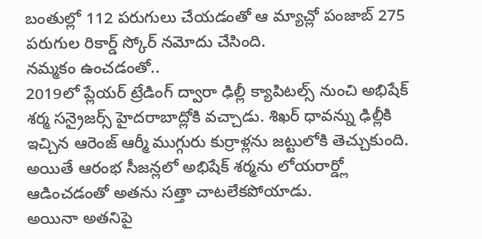బంతుల్లో 112 పరుగులు చేయడంతో ఆ మ్యాచ్లో పంజాబ్ 275 పరుగుల రికార్డ్ స్కోర్ నమోదు చేసింది.
నమ్మకం ఉంచడంతో..
2019లో ప్లేయర్ ట్రేడింగ్ ద్వారా ఢిల్లీ క్యాపిటల్స్ నుంచి అభిషేక్ శర్మ సన్రైజర్స్ హైదరాబాద్లోకి వచ్చాడు. శిఖర్ ధావన్ను ఢిల్లీకి ఇచ్చిన ఆరెంజ్ ఆర్మీ ముగ్గురు కుర్రాళ్లను జట్టులోకి తెచ్చుకుంది. అయితే ఆరంభ సీజన్లలో అభిషేక్ శర్మను లోయరార్డ్లో ఆడించడంతో అతను సత్తా చాటలేకపోయాడు.
అయినా అతనిపై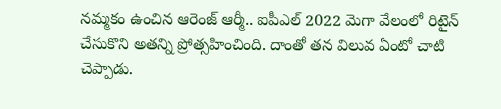నమ్మకం ఉంచిన ఆరెంజ్ ఆర్మీ.. ఐపీఎల్ 2022 మెగా వేలంలో రిటైన్ చేసుకొని అతన్ని ప్రోత్సహించింది. దాంతో తన విలువ ఏంటో చాటి చెప్పాడు.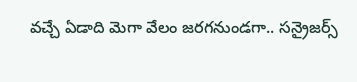వచ్చే ఏడాది మెగా వేలం జరగనుండగా.. సన్రైజర్స్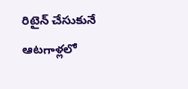రిటైన్ చేసుకునే ఆటగాళ్లలో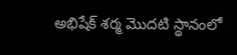అభిషేక్ శర్మ మొదటి స్థానంలో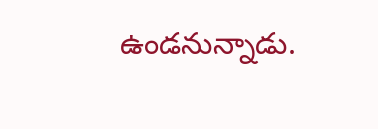ఉండనున్నాడు.